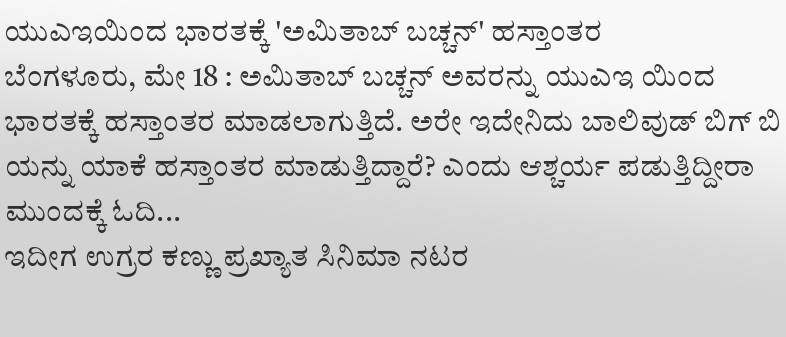ಯುಎಇಯಿಂದ ಭಾರತಕ್ಕೆ 'ಅಮಿತಾಬ್ ಬಚ್ಚನ್' ಹಸ್ತಾಂತರ
ಬೆಂಗಳೂರು, ಮೇ 18 : ಅಮಿತಾಬ್ ಬಚ್ಚನ್ ಅವರನ್ನು ಯುಎಇ ಯಿಂದ ಭಾರತಕ್ಕೆ ಹಸ್ತಾಂತರ ಮಾಡಲಾಗುತ್ತಿದೆ. ಅರೇ ಇದೇನಿದು ಬಾಲಿವುಡ್ ಬಿಗ್ ಬಿ ಯನ್ನು ಯಾಕೆ ಹಸ್ತಾಂತರ ಮಾಡುತ್ತಿದ್ದಾರೆ? ಎಂದು ಆಶ್ಚರ್ಯ ಪಡುತ್ತಿದ್ದೀರಾ ಮುಂದಕ್ಕೆ ಓದಿ...
ಇದೀಗ ಉಗ್ರರ ಕಣ್ಣು ಪ್ರಖ್ಯಾತ ಸಿನಿಮಾ ನಟರ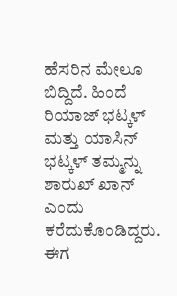ಹೆಸರಿನ ಮೇಲೂ ಬಿದ್ದಿದೆ. ಹಿಂದೆ ರಿಯಾಜ್ ಭಟ್ಕಳ್ ಮತ್ತು ಯಾಸಿನ್ ಭಟ್ಕಳ್ ತಮ್ಮನ್ನು ಶಾರುಖ್ ಖಾನ್ ಎಂದು ಕರೆದುಕೊಂಡಿದ್ದರು. ಈಗ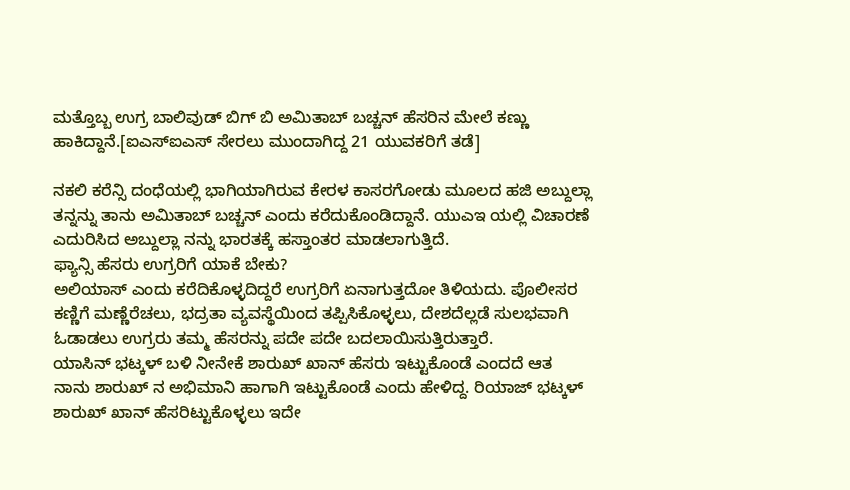ಮತ್ತೊಬ್ಬ ಉಗ್ರ ಬಾಲಿವುಡ್ ಬಿಗ್ ಬಿ ಅಮಿತಾಬ್ ಬಚ್ಚನ್ ಹೆಸರಿನ ಮೇಲೆ ಕಣ್ಣು ಹಾಕಿದ್ದಾನೆ.[ಐಎಸ್ಐಎಸ್ ಸೇರಲು ಮುಂದಾಗಿದ್ದ 21 ಯುವಕರಿಗೆ ತಡೆ]

ನಕಲಿ ಕರೆನ್ಸಿ ದಂಧೆಯಲ್ಲಿ ಭಾಗಿಯಾಗಿರುವ ಕೇರಳ ಕಾಸರಗೋಡು ಮೂಲದ ಹಜಿ ಅಬ್ದುಲ್ಲಾ ತನ್ನನ್ನು ತಾನು ಅಮಿತಾಬ್ ಬಚ್ಚನ್ ಎಂದು ಕರೆದುಕೊಂಡಿದ್ದಾನೆ. ಯುಎಇ ಯಲ್ಲಿ ವಿಚಾರಣೆ ಎದುರಿಸಿದ ಅಬ್ದುಲ್ಲಾ ನನ್ನು ಭಾರತಕ್ಕೆ ಹಸ್ತಾಂತರ ಮಾಡಲಾಗುತ್ತಿದೆ.
ಫ್ಯಾನ್ಸಿ ಹೆಸರು ಉಗ್ರರಿಗೆ ಯಾಕೆ ಬೇಕು?
ಅಲಿಯಾಸ್ ಎಂದು ಕರೆದಿಕೊಳ್ಳದಿದ್ದರೆ ಉಗ್ರರಿಗೆ ಏನಾಗುತ್ತದೋ ತಿಳಿಯದು. ಪೊಲೀಸರ ಕಣ್ಣಿಗೆ ಮಣ್ಣೆರೆಚಲು, ಭದ್ರತಾ ವ್ಯವಸ್ಥೆಯಿಂದ ತಪ್ಪಿಸಿಕೊಳ್ಳಲು, ದೇಶದೆಲ್ಲಡೆ ಸುಲಭವಾಗಿ ಓಡಾಡಲು ಉಗ್ರರು ತಮ್ಮ ಹೆಸರನ್ನು ಪದೇ ಪದೇ ಬದಲಾಯಿಸುತ್ತಿರುತ್ತಾರೆ.
ಯಾಸಿನ್ ಭಟ್ಕಳ್ ಬಳಿ ನೀನೇಕೆ ಶಾರುಖ್ ಖಾನ್ ಹೆಸರು ಇಟ್ಟುಕೊಂಡೆ ಎಂದದೆ ಆತ ನಾನು ಶಾರುಖ್ ನ ಅಭಿಮಾನಿ ಹಾಗಾಗಿ ಇಟ್ಟುಕೊಂಡೆ ಎಂದು ಹೇಳಿದ್ದ. ರಿಯಾಜ್ ಭಟ್ಕಳ್ ಶಾರುಖ್ ಖಾನ್ ಹೆಸರಿಟ್ಟುಕೊಳ್ಳಲು ಇದೇ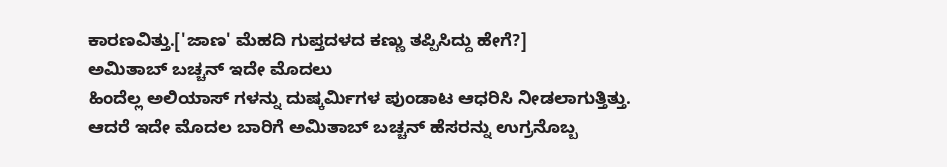ಕಾರಣವಿತ್ತು.['ಜಾಣ' ಮೆಹದಿ ಗುಪ್ತದಳದ ಕಣ್ಣು ತಪ್ಪಿಸಿದ್ದು ಹೇಗೆ?]
ಅಮಿತಾಬ್ ಬಚ್ಚನ್ ಇದೇ ಮೊದಲು
ಹಿಂದೆಲ್ಲ ಅಲಿಯಾಸ್ ಗಳನ್ನು ದುಷ್ಕರ್ಮಿಗಳ ಪುಂಡಾಟ ಆಧರಿಸಿ ನೀಡಲಾಗುತ್ತಿತ್ತು. ಆದರೆ ಇದೇ ಮೊದಲ ಬಾರಿಗೆ ಅಮಿತಾಬ್ ಬಚ್ಚನ್ ಹೆಸರನ್ನು ಉಗ್ರನೊಬ್ಬ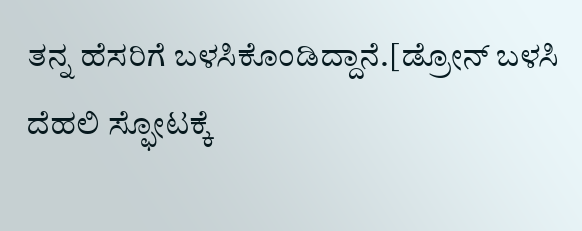ತನ್ನ ಹೆಸರಿಗೆ ಬಳಸಿಕೊಂಡಿದ್ದಾನೆ.[ಡ್ರೋನ್ ಬಳಸಿ ದೆಹಲಿ ಸ್ಫೋಟಕ್ಕೆ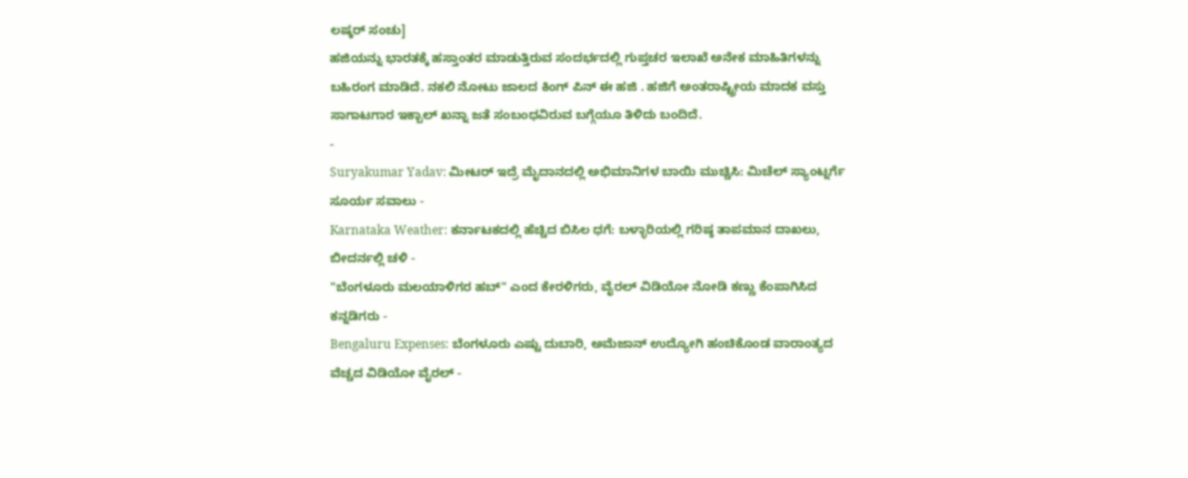ಲಷ್ಕರ್ ಸಂಚು]
ಹಜಿಯನ್ನು ಭಾರತಕ್ಕೆ ಹಸ್ತಾಂತರ ಮಾಡುತ್ತಿರುವ ಸಂದರ್ಭದಲ್ಲಿ ಗುಪ್ತಚರ ಇಲಾಖೆ ಅನೇಕ ಮಾಹಿತಿಗಳನ್ನು ಬಹಿರಂಗ ಮಾಡಿದೆ. ನಕಲಿ ನೋಟು ಜಾಲದ ಕಿಂಗ್ ಪಿನ್ ಈ ಹಜಿ . ಹಜಿಗೆ ಅಂತರಾಷ್ಟ್ರೀಯ ಮಾದಕ ವಸ್ತು ಸಾಗಾಟಗಾರ ಇಕ್ಬಾಲ್ ಖನ್ನಾ ಜತೆ ಸಂಬಂಧವಿರುವ ಬಗ್ಗೆಯೂ ತಿಳಿದು ಬಂದಿದೆ.
-
Suryakumar Yadav: ಮೀಟರ್ ಇದ್ರೆ ಮೈದಾನದಲ್ಲಿ ಅಭಿಮಾನಿಗಳ ಬಾಯಿ ಮುಚ್ಚಿಸಿ: ಮಿಚೆಲ್ ಸ್ಯಾಂಟ್ನರ್ಗೆ ಸೂರ್ಯ ಸವಾಲು -
Karnataka Weather: ಕರ್ನಾಟಕದಲ್ಲಿ ಹೆಚ್ಚಿದ ಬಿಸಿಲ ಧಗೆ: ಬಳ್ಳಾರಿಯಲ್ಲಿ ಗರಿಷ್ಠ ತಾಪಮಾನ ದಾಖಲು, ಬೀದರ್ನಲ್ಲಿ ಚಳಿ -
"ಬೆಂಗಳೂರು ಮಲಯಾಳಿಗರ ಹಬ್" ಎಂದ ಕೇರಳಿಗರು, ವೈರಲ್ ವಿಡಿಯೋ ನೋಡಿ ಕಣ್ಣು ಕೆಂಪಾಗಿಸಿದ ಕನ್ನಡಿಗರು -
Bengaluru Expenses: ಬೆಂಗಳೂರು ಎಷ್ಟು ದುಬಾರಿ, ಅಮೆಜಾನ್ ಉದ್ಯೋಗಿ ಹಂಚಿಕೊಂಡ ವಾರಾಂತ್ಯದ ವೆಚ್ಚದ ವಿಡಿಯೋ ವೈರಲ್ -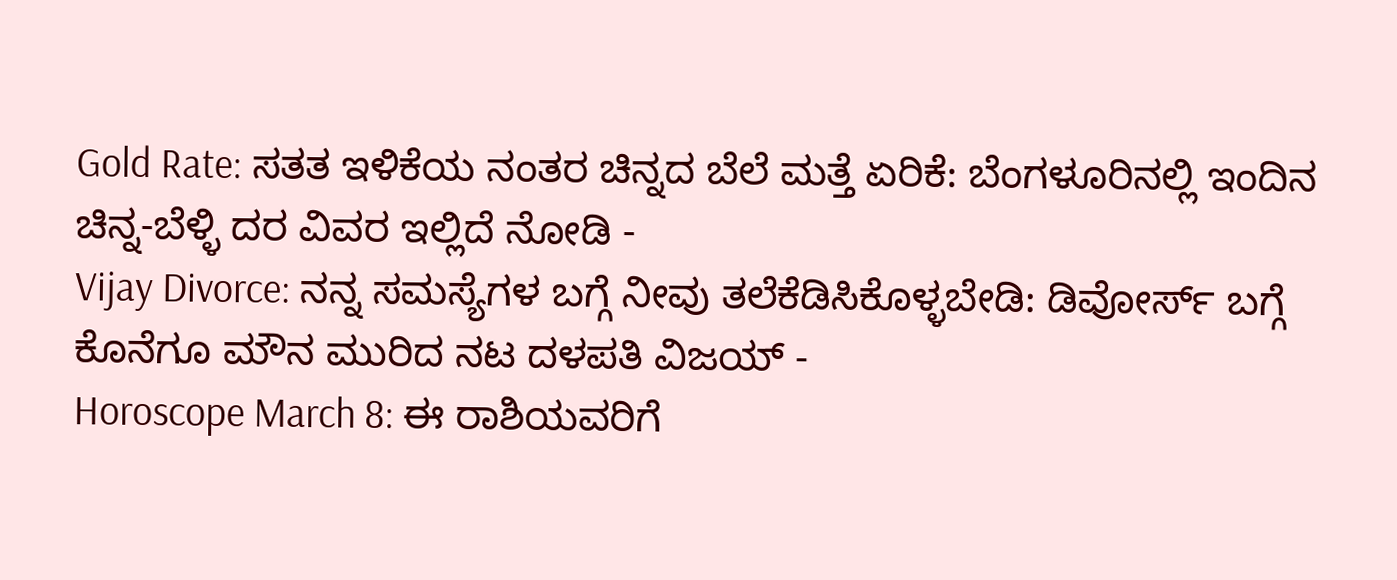Gold Rate: ಸತತ ಇಳಿಕೆಯ ನಂತರ ಚಿನ್ನದ ಬೆಲೆ ಮತ್ತೆ ಏರಿಕೆ: ಬೆಂಗಳೂರಿನಲ್ಲಿ ಇಂದಿನ ಚಿನ್ನ-ಬೆಳ್ಳಿ ದರ ವಿವರ ಇಲ್ಲಿದೆ ನೋಡಿ -
Vijay Divorce: ನನ್ನ ಸಮಸ್ಯೆಗಳ ಬಗ್ಗೆ ನೀವು ತಲೆಕೆಡಿಸಿಕೊಳ್ಳಬೇಡಿ: ಡಿವೋರ್ಸ್ ಬಗ್ಗೆ ಕೊನೆಗೂ ಮೌನ ಮುರಿದ ನಟ ದಳಪತಿ ವಿಜಯ್ -
Horoscope March 8: ಈ ರಾಶಿಯವರಿಗೆ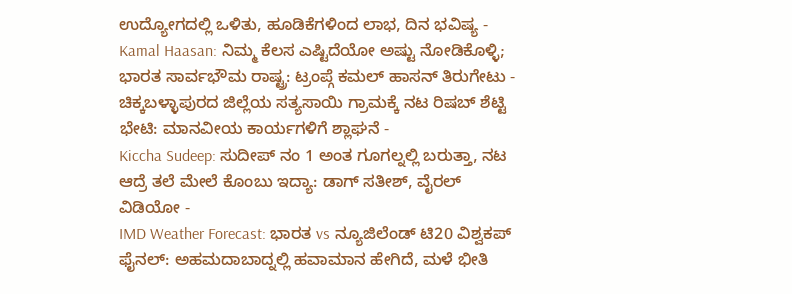ಉದ್ಯೋಗದಲ್ಲಿ ಒಳಿತು, ಹೂಡಿಕೆಗಳಿಂದ ಲಾಭ, ದಿನ ಭವಿಷ್ಯ -
Kamal Haasan: ನಿಮ್ಮ ಕೆಲಸ ಎಷ್ಟಿದೆಯೋ ಅಷ್ಟು ನೋಡಿಕೊಳ್ಳಿ; ಭಾರತ ಸಾರ್ವಭೌಮ ರಾಷ್ಟ್ರ: ಟ್ರಂಪ್ಗೆ ಕಮಲ್ ಹಾಸನ್ ತಿರುಗೇಟು -
ಚಿಕ್ಕಬಳ್ಳಾಪುರದ ಜಿಲ್ಲೆಯ ಸತ್ಯಸಾಯಿ ಗ್ರಾಮಕ್ಕೆ ನಟ ರಿಷಬ್ ಶೆಟ್ಟಿ ಭೇಟಿ: ಮಾನವೀಯ ಕಾರ್ಯಗಳಿಗೆ ಶ್ಲಾಘನೆ -
Kiccha Sudeep: ಸುದೀಪ್ ನಂ 1 ಅಂತ ಗೂಗಲ್ನಲ್ಲಿ ಬರುತ್ತಾ, ನಟ ಆದ್ರೆ ತಲೆ ಮೇಲೆ ಕೊಂಬು ಇದ್ಯಾ: ಡಾಗ್ ಸತೀಶ್, ವೈರಲ್ ವಿಡಿಯೋ -
IMD Weather Forecast: ಭಾರತ vs ನ್ಯೂಜಿಲೆಂಡ್ ಟಿ20 ವಿಶ್ವಕಪ್ ಫೈನಲ್: ಅಹಮದಾಬಾದ್ನಲ್ಲಿ ಹವಾಮಾನ ಹೇಗಿದೆ, ಮಳೆ ಭೀತಿ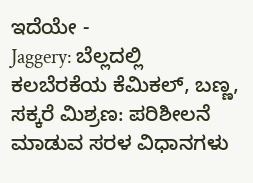ಇದೆಯೇ -
Jaggery: ಬೆಲ್ಲದಲ್ಲಿ ಕಲಬೆರಕೆಯ ಕೆಮಿಕಲ್, ಬಣ್ಣ, ಸಕ್ಕರೆ ಮಿಶ್ರಣ: ಪರಿಶೀಲನೆ ಮಾಡುವ ಸರಳ ವಿಧಾನಗಳು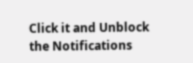Click it and Unblock the Notifications